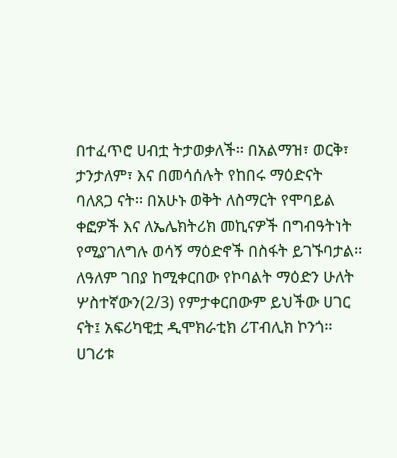በተፈጥሮ ሀብቷ ትታወቃለች፡፡ በአልማዝ፣ ወርቅ፣ ታንታለም፣ እና በመሳሰሉት የከበሩ ማዕድናት ባለጸጋ ናት፡፡ በአሁኑ ወቅት ለስማርት የሞባይል ቀፎዎች እና ለኤሌክትሪክ መኪናዎች በግብዓትነት የሚያገለግሉ ወሳኝ ማዕድኖች በስፋት ይገኙባታል፡፡ ለዓለም ገበያ ከሚቀርበው የኮባልት ማዕድን ሁለት ሦስተኛውን(2/3) የምታቀርበውም ይህችው ሀገር ናት፤ አፍሪካዊቷ ዲሞክራቲክ ሪፐብሊክ ኮንጎ፡፡
ሀገሪቱ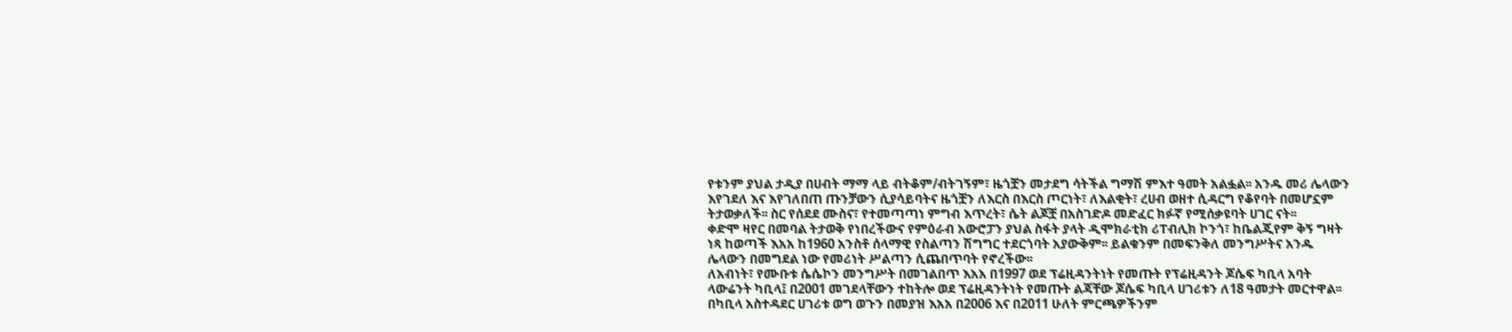የቱንም ያህል ታዲያ በሀብት ማማ ላይ ብትቆም/ብትገኝም፣ ዜጎቿን መታደግ ሳትችል ግማሽ ምእተ ዓመት አልፏል፡፡ አንዱ መሪ ሌላውን እየገደለ እና እየገለበጠ ጡንቻውን ሲያሳይባትና ዜጎቿን ለእርስ በእርስ ጦርነት፣ ለእልቂት፣ ረሀብ ወዘተ ሲዳርግ የቆየባት በመሆኗም ትታወቃለች፡፡ ስር የሰደደ ሙስና፣ የተመጣጣነ ምግብ እጥረት፣ ሴት ልጆቿ በአስገድዶ መድፈር ክፉኛ የሚሰቃዩባት ሀገር ናት፡፡
ቀድሞ ዛየር በመባል ትታወቅ የነበረችውና የምዕራብ አውሮፓን ያህል ስፋት ያላት ዲሞክራቲክ ሪፐብሊክ ኮንጎ፣ ከቤልጂየም ቅኝ ግዛት ነጻ ከወጣች እአአ ከ1960 አንስቶ ሰላማዊ የስልጣን ሽግግር ተደርጎባት አያውቅም፡፡ ይልቁንም በመፍንቅለ መንግሥትና አንዱ ሌላውን በመግደል ነው የመሪነት ሥልጣን ሲጨበጥባት የኖረችው፡፡
ለአብነት፣ የሙቡቱ ሴሴኮን መንግሥት በመገልበጥ እአአ በ1997 ወደ ፕሬዚዳንትነት የመጡት የፕሬዚዳንት ጆሴፍ ካቢላ አባት ላውሬንት ካቢላ፤ በ2001 መገደላቸውን ተከትሎ ወደ ፕሬዚዳንትነት የመጡት ልጃቸው ጆሴፍ ካቢላ ሀገሪቱን ለ18 ዓመታት መርተዋል፡፡ በካቢላ አስተዳደር ሀገሪቱ ወግ ወጉን በመያዝ እአአ በ2006 እና በ2011 ሁለት ምርጫዎችንም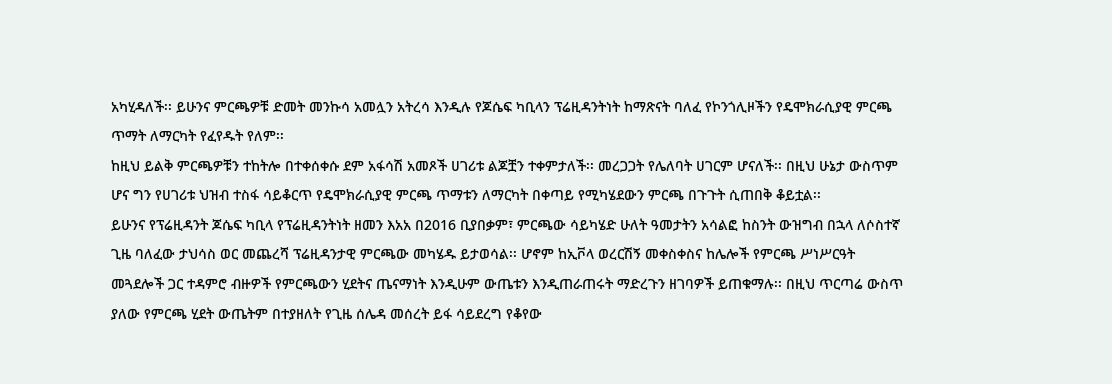አካሂዳለች፡፡ ይሁንና ምርጫዎቹ ድመት መንኩሳ አመሏን አትረሳ እንዲሉ የጆሴፍ ካቢላን ፕሬዚዳንትነት ከማጽናት ባለፈ የኮንጎሊዞችን የዴሞክራሲያዊ ምርጫ ጥማት ለማርካት የፈየዱት የለም፡፡
ከዚህ ይልቅ ምርጫዎቹን ተከትሎ በተቀሰቀሱ ደም አፋሳሽ አመጾች ሀገሪቱ ልጆቿን ተቀምታለች፡፡ መረጋጋት የሌለባት ሀገርም ሆናለች፡፡ በዚህ ሁኔታ ውስጥም ሆና ግን የሀገሪቱ ህዝብ ተስፋ ሳይቆርጥ የዴሞክራሲያዊ ምርጫ ጥማቱን ለማርካት በቀጣይ የሚካሄደውን ምርጫ በጉጉት ሲጠበቅ ቆይቷል፡፡
ይሁንና የፕሬዚዳንት ጆሴፍ ካቢላ የፕሬዚዳንትነት ዘመን እአአ በ2016 ቢያበቃም፣ ምርጫው ሳይካሄድ ሁለት ዓመታትን አሳልፎ ከስንት ውዝግብ በኋላ ለሶስተኛ ጊዜ ባለፈው ታህሳስ ወር መጨረሻ ፕሬዚዳንታዊ ምርጫው መካሄዱ ይታወሳል፡፡ ሆኖም ከኢቮላ ወረርሽኝ መቀስቀስና ከሌሎች የምርጫ ሥነሥርዓት መጓደሎች ጋር ተዳምሮ ብዙዎች የምርጫውን ሂደትና ጤናማነት እንዲሁም ውጤቱን እንዲጠራጠሩት ማድረጉን ዘገባዎች ይጠቁማሉ፡፡ በዚህ ጥርጣሬ ውስጥ ያለው የምርጫ ሂደት ውጤትም በተያዘለት የጊዜ ሰሌዳ መሰረት ይፋ ሳይደረግ የቆየው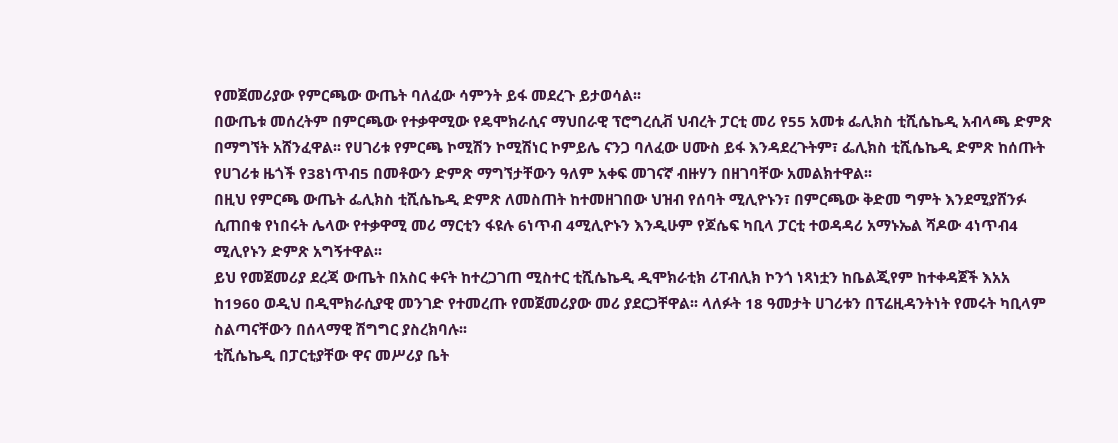የመጀመሪያው የምርጫው ውጤት ባለፈው ሳምንት ይፋ መደረጉ ይታወሳል፡፡
በውጤቱ መሰረትም በምርጫው የተቃዋሚው የዴሞክራሲና ማህበራዊ ፕሮግረሲቭ ህብረት ፓርቲ መሪ የ55 አመቱ ፌሊክስ ቲሺሴኬዲ አብላጫ ድምጽ በማግኘት አሸንፈዋል፡፡ የሀገሪቱ የምርጫ ኮሚሽን ኮሚሽነር ኮምይሌ ናንጋ ባለፈው ሀሙስ ይፋ እንዳደረጉትም፣ ፌሊክስ ቲሺሴኬዲ ድምጽ ከሰጡት የሀገሪቱ ዜጎች የ38ነጥብ5 በመቶውን ድምጽ ማግኘታቸውን ዓለም አቀፍ መገናኛ ብዙሃን በዘገባቸው አመልክተዋል፡፡
በዚህ የምርጫ ውጤት ፌሊክስ ቲሺሴኬዲ ድምጽ ለመስጠት ከተመዘገበው ህዝብ የሰባት ሚሊዮኑን፣ በምርጫው ቅድመ ግምት እንደሚያሸንፉ ሲጠበቁ የነበሩት ሌላው የተቃዋሚ መሪ ማርቲን ፋዩሉ 6ነጥብ 4ሚሊዮኑን እንዲሁም የጆሴፍ ካቢላ ፓርቲ ተወዳዳሪ አማኑኤል ሻዶው 4ነጥብ4 ሚሊየኑን ድምጽ አግኝተዋል፡፡
ይህ የመጀመሪያ ደረጃ ውጤት በአስር ቀናት ከተረጋገጠ ሚስተር ቲሺሴኬዲ ዲሞክራቲክ ሪፐብሊክ ኮንጎ ነጻነቷን ከቤልጂየም ከተቀዳጀች እአአ ከ1960 ወዲህ በዲሞክራሲያዊ መንገድ የተመረጡ የመጀመሪያው መሪ ያደርጋቸዋል፡፡ ላለፉት 18 ዓመታት ሀገሪቱን በፕሬዚዳንትነት የመሩት ካቢላም ስልጣናቸውን በሰላማዊ ሽግግር ያስረክባሉ፡፡
ቲሺሴኬዲ በፓርቲያቸው ዋና መሥሪያ ቤት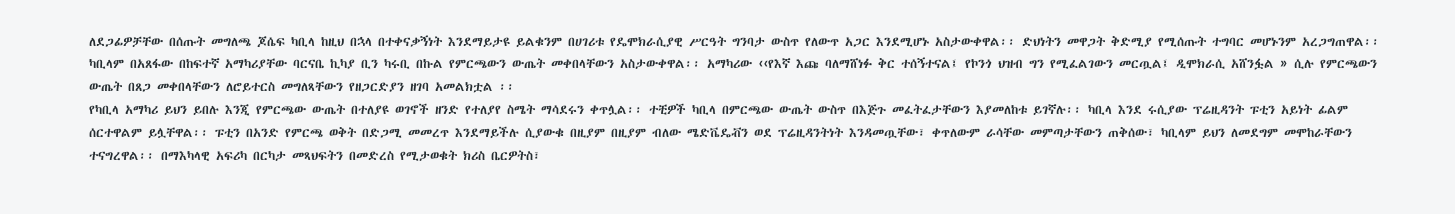ለደጋፊዎቻቸው በሰጡት መግለጫ ጆሴፍ ካቢላ ከዚህ በኋላ በተቀናቃኝነት እንደማይታዩ ይልቁንም በሀገሪቱ የዴሞክራሲያዊ ሥርዓት ግንባታ ውስጥ የለውጥ አጋር እንደሚሆኑ አስታውቀዋል፡፡ ድህነትን መዋጋት ቅድሚያ የሚሰጡት ተግባር መሆኑንም አረጋግጠዋል፡፡
ካቢላም በአጸፋው በከፍተኛ አማካሪያቸው ባርናቤ ኪካያ ቢን ካሩቢ በኩል የምርጫውን ውጤት መቀበላቸውን አስታውቀዋል፡፡ አማካሪው ‹‹የእኛ እጩ ባለማሸነፉ ቅር ተሰኝተናል፤ የኮንጎ ህዝብ ግን የሚፈልገውን መርጧል፤ ዲሞክራሲ አሸንፏል » ሲሉ የምርጫውን ውጤት በጸጋ መቀበላቸውን ለሮይተርስ መግለጻቸውን የዘጋርድያን ዘገባ አመልክቷል ፡፡
የካቢላ አማካሪ ይህን ይበሉ እንጂ የምርጫው ውጤት በተለያዩ ወገኖች ዘንድ የተለያየ ስሜት ማሳደሩን ቀጥሏል፡፡ ተቺዎች ካቢላ በምርጫው ውጤት ውስጥ በእጅጉ መፈትፈታቸውን እያመለከቱ ይገኛሉ፡፡ ካቢላ እንደ ሩሲያው ፕሬዚዳንት ፑቲን አይነት ፊልም ሰርተዋልም ይሏቸዋል፡፡ ፑቲን በአንድ የምርጫ ወቅት በድጋሚ መመረጥ እንደማይችሉ ሲያውቁ በዚያም በዚያም ብለው ሜድቬዴቭን ወደ ፕሬዚዳንትነት እንዳመጧቸው፣ ቀጥለውም ራሳቸው መምጣታቸውን ጠቅሰው፣ ካቢላም ይህን ለመደግም መሞከራቸውን ተናግረዋል፡፡ በማእካላዊ አፍሪካ በርካታ መጻህፍትን በመድረስ የሚታወቁት ክሪስ ቤርዎትስ፣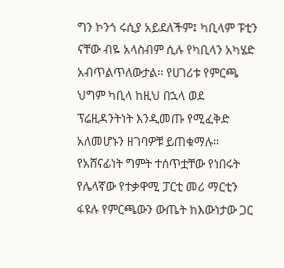ግን ኮንጎ ሩሲያ አይደለችም፤ ካቢላም ፑቲን ናቸው ብዬ አላስብም ሲሉ የካቢላን አካሄድ አብጥልጥለውታል፡፡ የሀገሪቱ የምርጫ ህግም ካቢላ ከዚህ በኋላ ወደ ፕሬዚዳንትነት እንዲመጡ የሚፈቅድ አለመሆኑን ዘገባዎቹ ይጠቁማሉ፡፡
የአሸናፊነት ግምት ተሰጥቷቸው የነበሩት የሌላኛው የተቃዋሚ ፓርቲ መሪ ማርቲን ፋዩሉ የምርጫውን ውጤት ከእውነታው ጋር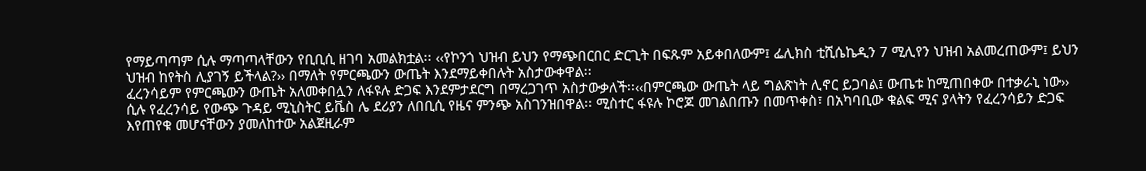የማይጣጣም ሲሉ ማጣጣላቸውን የቢቢሲ ዘገባ አመልክቷል፡፡ ‹‹የኮንጎ ህዝብ ይህን የማጭበርበር ድርጊት በፍጹም አይቀበለውም፤ ፌሊክስ ቲሺሴኬዲን 7 ሚሊየን ህዝብ አልመረጠውም፤ ይህን ህዝብ ከየትስ ሊያገኝ ይችላል?›› በማለት የምርጫውን ውጤት እንደማይቀበሉት አስታውቀዋል፡፡
ፈረንሳይም የምርጫውን ውጤት አለመቀበሏን ለፋዩሉ ድጋፍ እንደምታደርግ በማረጋገጥ አስታውቃለች፡፡‹‹በምርጫው ውጤት ላይ ግልጽነት ሊኖር ይጋባል፤ ውጤቱ ከሚጠበቀው በተቃራኒ ነው›› ሲሉ የፈረንሳይ የውጭ ጉዳይ ሚኒስትር ይቬስ ሌ ደሪያን ለበቢሲ የዜና ምንጭ አስገንዝበዋል፡፡ ሚስተር ፋዩሉ ኮሮጆ መገልበጡን በመጥቀስ፣ በአካባቢው ቁልፍ ሚና ያላትን የፈረንሳይን ድጋፍ እየጠየቁ መሆናቸውን ያመለከተው አልጀዚራም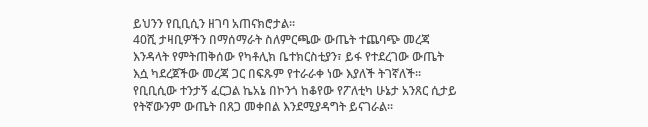ይህንን የቢቢሲን ዘገባ አጠናክሮታል፡፡
40ሺ ታዛቢዎችን በማሰማራት ስለምርጫው ውጤት ተጨባጭ መረጃ እንዳላት የምትጠቅሰው የካቶሊክ ቤተክርስቲያን፣ ይፋ የተደረገው ውጤት እሷ ካደረጀችው መረጃ ጋር በፍጹም የተራራቀ ነው እያለች ትገኛለች፡፡የቢቢሲው ተንታኝ ፈርጋል ኬአኔ በኮንጎ ከቆየው የፖለቲካ ሁኔታ አንጸር ሲታይ የትኛውንም ውጤት በጸጋ መቀበል እንደሚያዳግት ይናገራል፡፡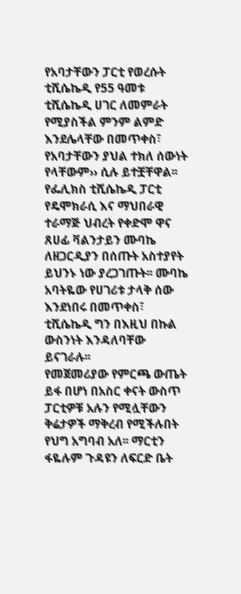የአባታቸውን ፓርቲ የወረሱት ቲሺሴኬዲ የ55 ዓመቱ ቲሺሴኬዲ ሀገር ለመምራት የሚያስችል ምንም ልምድ እንደሌላቸው በመጥቀስ፣ የአባታቸውን ያህል ተክለ ሰውነት የላቸውም›› ሲሉ ይተቿቸዋል፡፡ የፌሊክስ ቲሺሴኬዲ ፓርቲ የዴሞክራሲ እና ማህበራዊ ተራማጅ ህብረት የቀድሞ ዋና ጸሀፊ ቫልንታይን ሙባኬ ለዘጋርዲያን በሰጡት አስተያየት ይህንኑ ነው ያረጋገጡት፡፡ ሙባኬ አባትዬው የሀገሪቱ ታላቅ ሰው እንደነበሩ በመጥቀስ፣ ቲሺሴኬዲ ግን በእዚህ በኩል ውስንነት እንዳለባቸው ይናገራሉ፡፡
የመጀመሪያው የምርጫ ውጤት ይፋ በሆነ በአስር ቀናት ውስጥ ፓርቲዎቹ አሉን የሚሏቸውን ቅሬታዎች ማቅረብ የሚችሉበት የህግ አግባብ አለ፡፡ ማርቲን ፋዬሉም ጉዳዩን ለፍርድ ቤት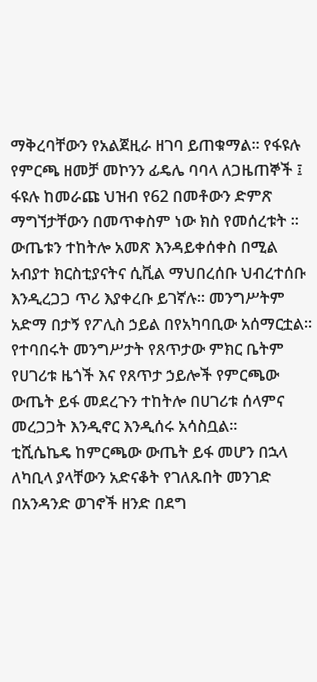ማቅረባቸውን የአልጀዚራ ዘገባ ይጠቁማል፡፡ የፋዩሉ የምርጫ ዘመቻ መኮንን ፊዴሌ ባባላ ለጋዜጠኞች ፤ ፋዩሉ ከመራጩ ህዝብ የ62 በመቶውን ድምጽ ማግኘታቸውን በመጥቀስም ነው ክስ የመሰረቱት ፡፡
ውጤቱን ተከትሎ አመጽ እንዳይቀሰቀስ በሚል አብያተ ክርስቲያናትና ሲቪል ማህበረሰቡ ህብረተሰቡ እንዲረጋጋ ጥሪ እያቀረቡ ይገኛሉ፡፡ መንግሥትም አድማ በታኝ የፖሊስ ኃይል በየአካባቢው አሰማርቷል፡፡ የተባበሩት መንግሥታት የጸጥታው ምክር ቤትም የሀገሪቱ ዜጎች እና የጸጥታ ኃይሎች የምርጫው ውጤት ይፋ መደረጉን ተከትሎ በሀገሪቱ ሰላምና መረጋጋት እንዲኖር እንዲሰሩ አሳስቧል፡፡
ቲሺሴኬዴ ከምርጫው ውጤት ይፋ መሆን በኋላ ለካቢላ ያላቸውን አድናቆት የገለጹበት መንገድ በአንዳንድ ወገኖች ዘንድ በደግ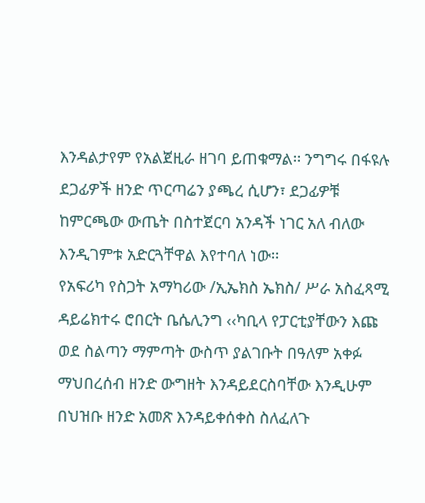እንዳልታየም የአልጀዚራ ዘገባ ይጠቁማል፡፡ ንግግሩ በፋዩሉ ደጋፊዎች ዘንድ ጥርጣሬን ያጫረ ሲሆን፣ ደጋፊዎቹ ከምርጫው ውጤት በስተጀርባ አንዳች ነገር አለ ብለው እንዲገምቱ አድርጓቸዋል እየተባለ ነው፡፡
የአፍሪካ የስጋት አማካሪው /ኢኤክስ ኤክስ/ ሥራ አስፈጻሚ ዳይሬክተሩ ሮበርት ቤሴሊንግ ‹‹ካቢላ የፓርቲያቸውን እጩ ወደ ስልጣን ማምጣት ውስጥ ያልገቡት በዓለም አቀፉ ማህበረሰብ ዘንድ ውግዘት እንዳይደርስባቸው እንዲሁም በህዝቡ ዘንድ አመጽ እንዳይቀሰቀስ ስለፈለጉ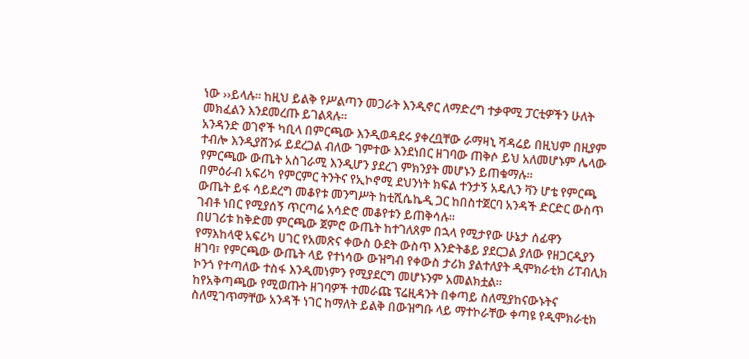ነው ››ይላሉ፡፡ ከዚህ ይልቅ የሥልጣን መጋራት እንዲኖር ለማድረግ ተቃዋሚ ፓርቲዎችን ሁለት መክፈልን እንደመረጡ ይገልጻሉ፡፡
አንዳንድ ወገኖች ካቢላ በምርጫው እንዲወዳደሩ ያቀረቧቸው ራማዛኒ ሻዳሬይ በዚህም በዚያም ተብሎ እንዲያሸንፉ ይደረጋል ብለው ገምተው እንደነበር ዘገባው ጠቅሶ ይህ አለመሆኑም ሌላው የምርጫው ውጤት አስገራሚ እንዲሆን ያደረገ ምክንያት መሆኑን ይጠቁማሉ፡፡
በምዕራብ አፍሪካ የምርምር ትንትና የኢኮኖሚ ደህንነት ክፍል ተንታኝ አዴሊን ቫን ሆቴ የምርጫ ውጤት ይፋ ሳይደረግ መቆየቱ መንግሥት ከቲሺሴኬዲ ጋር ከበስተጀርባ አንዳች ድርድር ውስጥ ገብቶ ነበር የሚያሰኝ ጥርጣሬ አሳድሮ መቆየቱን ይጠቅሳሉ፡፡
በሀገሪቱ ከቅድመ ምርጫው ጀምሮ ውጤት ከተገለጸም በኋላ የሚታየው ሁኔታ ሰፊዋን የማእከላዊ አፍሪካ ሀገር የአመጽና ቀውስ ዑደት ውስጥ እንድትቆይ ያደርጋል ያለው የዘጋርዲያን ዘገባ፣ የምርጫው ውጤት ላይ የተነሳው ውዝግብ የቀውስ ታሪክ ያልተለያት ዲሞክራቲክ ሪፐብሊክ ኮንጎ የተጣለው ተስፋ እንዲመነምን የሚያደርግ መሆኑንም አመልክቷል፡፡
ከየአቅጣጫው የሚወጡት ዘገባዎች ተመራጩ ፕሬዚዳንት በቀጣይ ስለሚያከናውኑትና ስለሚገጥማቸው አንዳች ነገር ከማለት ይልቅ በውዝግቡ ላይ ማተኮራቸው ቀጣዩ የዲሞክራቲክ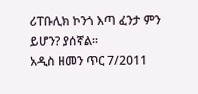ሪፐቡሊክ ኮንጎ እጣ ፈንታ ምን ይሆን? ያሰኛል፡፡
አዲስ ዘመን ጥር 7/2011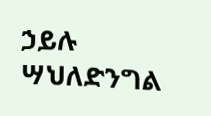ኃይሉ ሣህለድንግል